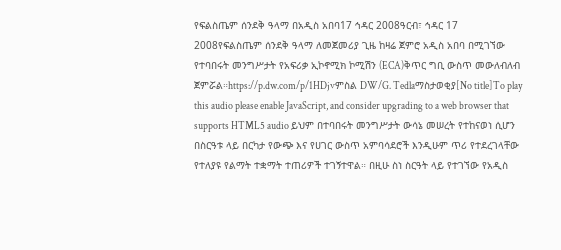የፍልስጤም ሰንደቅ ዓላማ በአዲስ አበባ17 ኅዳር 2008ዓርብ፣ ኅዳር 17 2008የፍልስጤም ሰንደቅ ዓላማ ለመጀመሪያ ጊዜ ከዛሬ ጀምሮ አዲስ አበባ በሚገኘው የተባበሩት መንግሥታት የአፍሪቃ ኢኮኖሚክ ኮሚሽን (ECA)ቅጥር ግቢ ውስጥ መውለብለብ ጀምሯል።https://p.dw.com/p/1HDjvምስል DW/G. Tedlaማስታወቂያ[No title]To play this audio please enable JavaScript, and consider upgrading to a web browser that supports HTML5 audio ይህም በተባበሩት መንግሥታት ውሳኔ መሠረት የተከናወነ ሲሆን በስርዓቱ ላይ በርካታ የውጭ እና የሀገር ውስጥ አምባሳደሮች እንዲሁም ጥሪ የተደረገላቸው የተለያዩ የልማት ተቋማት ተጠሪዎች ተገኝተዋል። በዚሁ ስነ ስርዓት ላይ የተገኘው የአዲስ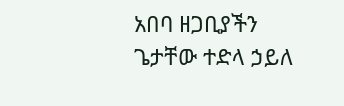አበባ ዘጋቢያችን ጌታቸው ተድላ ኃይለ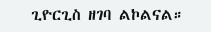ጊዮርጊስ ዘገባ ልኮልናል።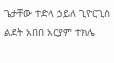ጌታቸው ተድላ ኃይለ ጊዮርጊስ ልደት አበበ አርያም ተክሌ